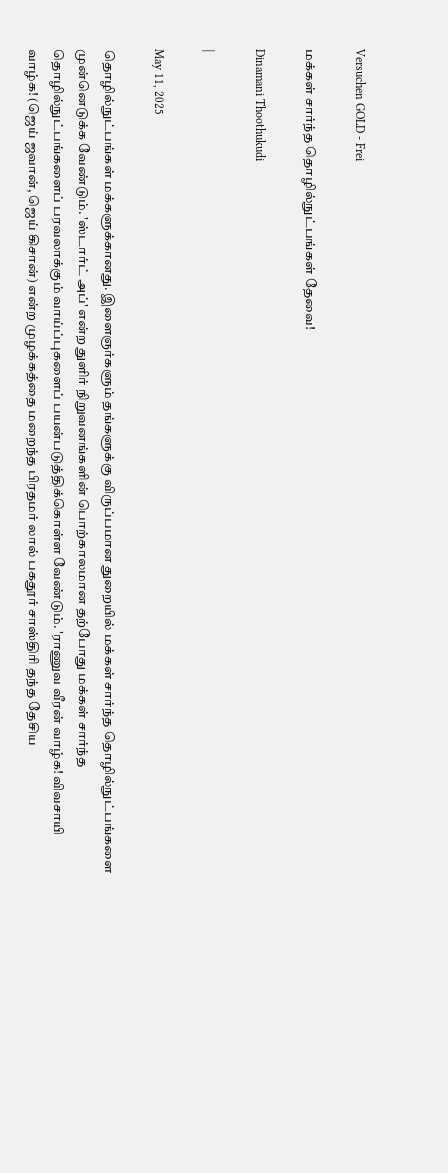Versuchen GOLD - Frei

மக்கள் சார்ந்த தொழில்நுட்பங்கள் தேவை!

Dinamani Thoothukudi

|

May 11, 2025

தொழில்நுட்பங்கள் மக்களுக்கானது. இளைஞர்களும் தங்களுக்கு விருப்பமான துறையில் மக்கள் சார்ந்த தொழில்நுட்பங்களை முன்னெடுக்க வேண்டும். 'ஸ்டார்ட் அப்' என்ற துளிர் நிறுவனங்களின் பொற்காலமான தற்போது மக்கள் சார்ந்த தொழில்நுட்பங்களைப் பரவலாக்கும் வாய்ப்புகளைப் பயன்படுத்திக்கொள்ள வேண்டும். 'ராணுவ வீரன் வாழ்க! விவசாயி வாழ்க! (ஜெய் ஜவான், ஜெய் கிசான்) என்ற முழக்கத்தை மறைந்த பிரதமர் லால் பகதூர் சாஸ்திரி தந்த தேசிய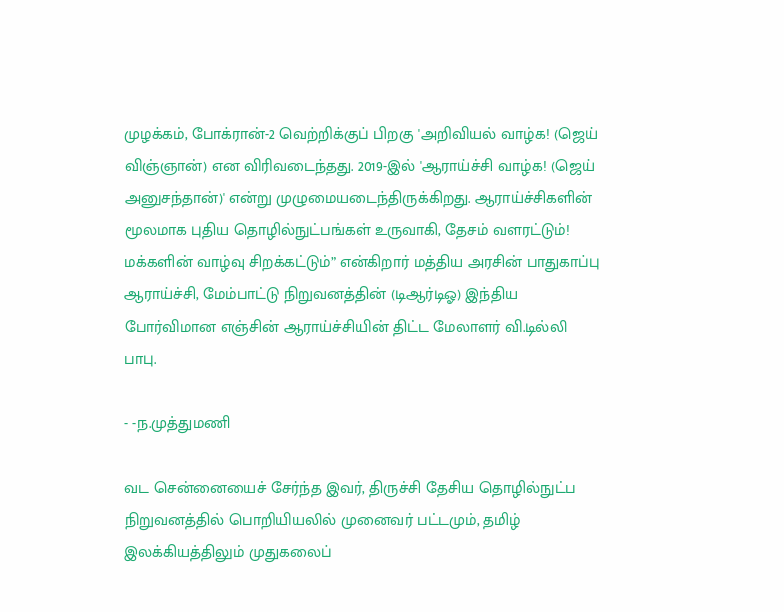முழக்கம், போக்ரான்-2 வெற்றிக்குப் பிறகு 'அறிவியல் வாழ்க! (ஜெய் விஞ்ஞான்) என விரிவடைந்தது. 2019-இல் 'ஆராய்ச்சி வாழ்க! (ஜெய் அனுசந்தான்)' என்று முழுமையடைந்திருக்கிறது. ஆராய்ச்சிகளின் மூலமாக புதிய தொழில்நுட்பங்கள் உருவாகி, தேசம் வளரட்டும்! மக்களின் வாழ்வு சிறக்கட்டும்” என்கிறார் மத்திய அரசின் பாதுகாப்பு ஆராய்ச்சி, மேம்பாட்டு நிறுவனத்தின் (டிஆர்டிஓ) இந்திய போர்விமான எஞ்சின் ஆராய்ச்சியின் திட்ட மேலாளர் வி.டில்லி பாபு.

- -ந.முத்துமணி

வட சென்னையைச் சேர்ந்த இவர், திருச்சி தேசிய தொழில்நுட்ப நிறுவனத்தில் பொறியியலில் முனைவர் பட்டமும், தமிழ் இலக்கியத்திலும் முதுகலைப்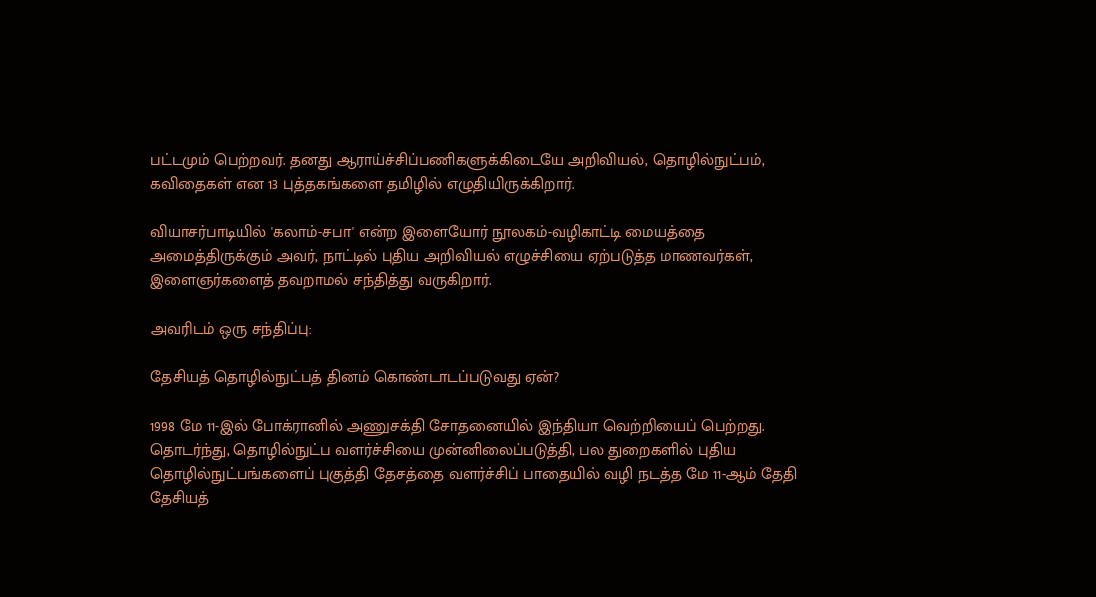பட்டமும் பெற்றவர். தனது ஆராய்ச்சிப்பணிகளுக்கிடையே அறிவியல், தொழில்நுட்பம், கவிதைகள் என 13 புத்தகங்களை தமிழில் எழுதியிருக்கிறார்.

வியாசர்பாடியில் 'கலாம்-சபா' என்ற இளையோர் நூலகம்-வழிகாட்டி மையத்தை அமைத்திருக்கும் அவர், நாட்டில் புதிய அறிவியல் எழுச்சியை ஏற்படுத்த மாணவர்கள், இளைஞர்களைத் தவறாமல் சந்தித்து வருகிறார்.

அவரிடம் ஒரு சந்திப்பு:

தேசியத் தொழில்நுட்பத் தினம் கொண்டாடப்படுவது ஏன்?

1998 மே 11-இல் போக்ரானில் அணுசக்தி சோதனையில் இந்தியா வெற்றியைப் பெற்றது. தொடர்ந்து, தொழில்நுட்ப வளர்ச்சியை முன்னிலைப்படுத்தி, பல துறைகளில் புதிய தொழில்நுட்பங்களைப் புகுத்தி தேசத்தை வளர்ச்சிப் பாதையில் வழி நடத்த மே 11-ஆம் தேதி தேசியத்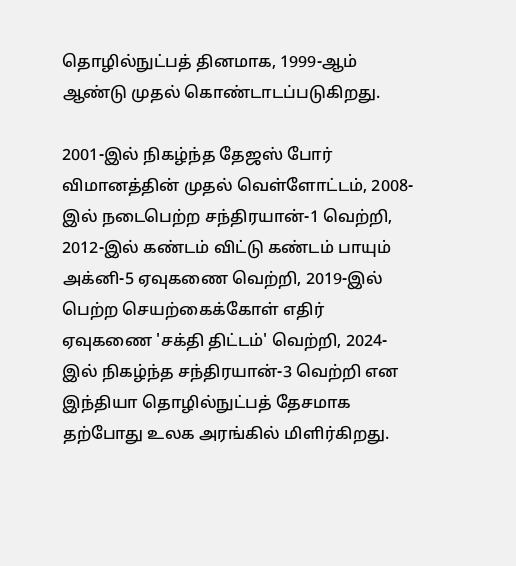தொழில்நுட்பத் தினமாக, 1999-ஆம் ஆண்டு முதல் கொண்டாடப்படுகிறது.

2001-இல் நிகழ்ந்த தேஜஸ் போர் விமானத்தின் முதல் வெள்ளோட்டம், 2008-இல் நடைபெற்ற சந்திரயான்-1 வெற்றி, 2012-இல் கண்டம் விட்டு கண்டம் பாயும் அக்னி-5 ஏவுகணை வெற்றி, 2019-இல் பெற்ற செயற்கைக்கோள் எதிர் ஏவுகணை 'சக்தி திட்டம்' வெற்றி, 2024-இல் நிகழ்ந்த சந்திரயான்-3 வெற்றி என இந்தியா தொழில்நுட்பத் தேசமாக தற்போது உலக அரங்கில் மிளிர்கிறது.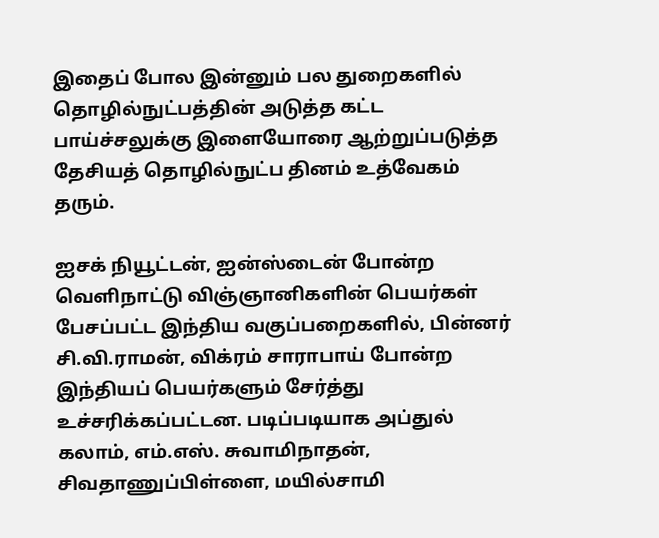இதைப் போல இன்னும் பல துறைகளில் தொழில்நுட்பத்தின் அடுத்த கட்ட பாய்ச்சலுக்கு இளையோரை ஆற்றுப்படுத்த தேசியத் தொழில்நுட்ப தினம் உத்வேகம் தரும்.

ஐசக் நியூட்டன், ஐன்ஸ்டைன் போன்ற வெளிநாட்டு விஞ்ஞானிகளின் பெயர்கள் பேசப்பட்ட இந்திய வகுப்பறைகளில், பின்னர் சி.வி.ராமன், விக்ரம் சாராபாய் போன்ற இந்தியப் பெயர்களும் சேர்த்து உச்சரிக்கப்பட்டன. படிப்படியாக அப்துல் கலாம், எம்.எஸ். சுவாமிநாதன், சிவதாணுப்பிள்ளை, மயில்சாமி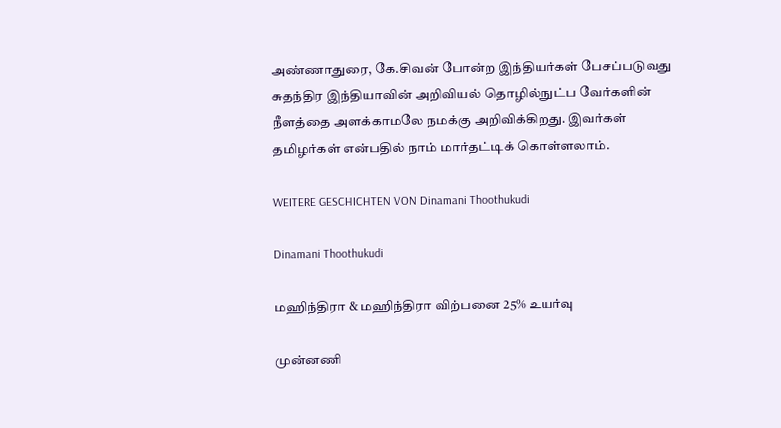அண்ணாதுரை, கே.சிவன் போன்ற இந்தியர்கள் பேசப்படுவது சுதந்திர இந்தியாவின் அறிவியல் தொழில்நுட்ப வேர்களின் நீளத்தை அளக்காமலே நமக்கு அறிவிக்கிறது. இவர்கள் தமிழர்கள் என்பதில் நாம் மார்தட்டிக் கொள்ளலாம்.

WEITERE GESCHICHTEN VON Dinamani Thoothukudi

Dinamani Thoothukudi

மஹிந்திரா & மஹிந்திரா விற்பனை 25% உயர்வு

முன்னணி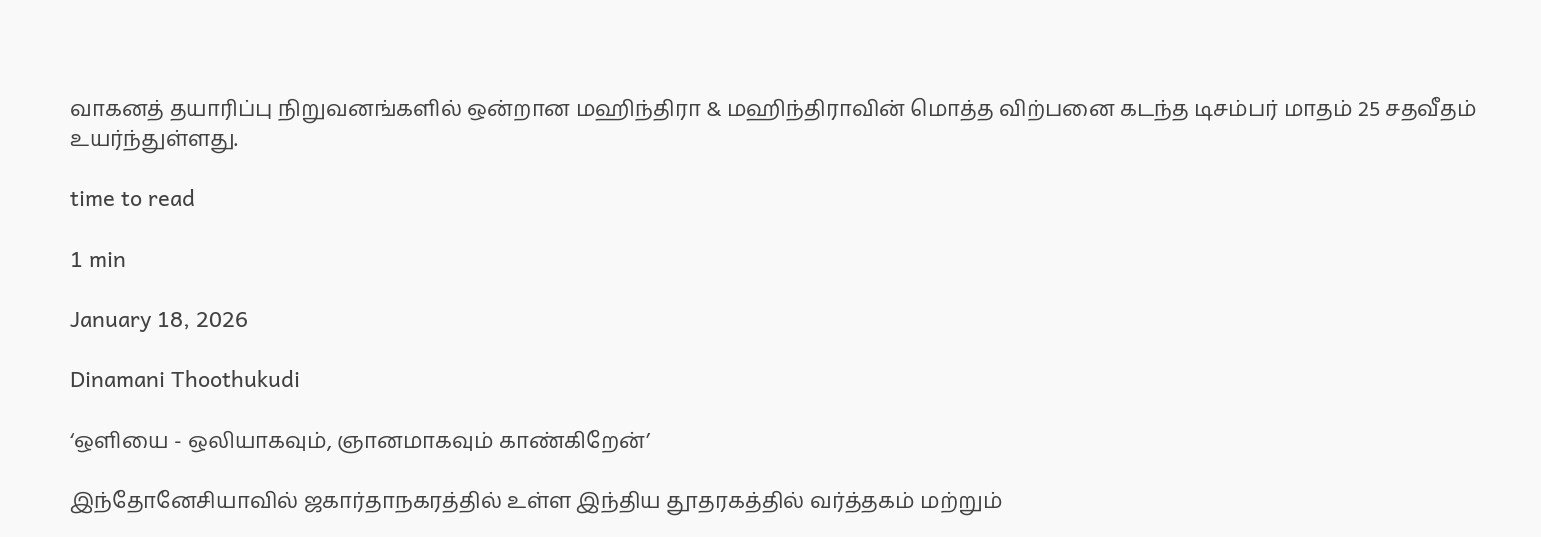வாகனத் தயாரிப்பு நிறுவனங்களில் ஒன்றான மஹிந்திரா & மஹிந்திராவின் மொத்த விற்பனை கடந்த டிசம்பர் மாதம் 25 சதவீதம் உயர்ந்துள்ளது.

time to read

1 min

January 18, 2026

Dinamani Thoothukudi

‘ஒளியை - ஒலியாகவும், ஞானமாகவும் காண்கிறேன்’

இந்தோனேசியாவில் ஜகார்தாநகரத்தில் உள்ள இந்திய தூதரகத்தில் வர்த்தகம் மற்றும்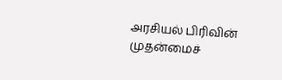அரசியல் பிரிவின் முதன்மைச்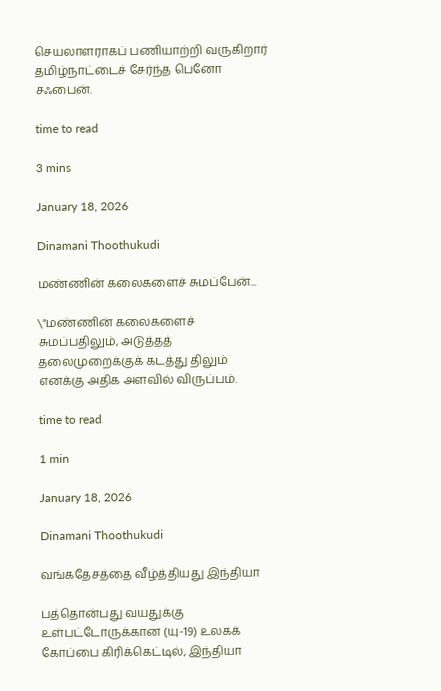செயலாளராகப் பணியாற்றி வருகிறார் தமிழ்நாட்டைச் சேர்ந்த பெனோ சஃபைன்.

time to read

3 mins

January 18, 2026

Dinamani Thoothukudi

மண்ணின் கலைகளைச் சுமப்பேன்...

\"மண்ணின் கலைகளைச் சுமப்பதிலும், அடுத்தத் தலைமுறைக்குக் கடத்து திலும் எனக்கு அதிக அளவில் விருப்பம்.

time to read

1 min

January 18, 2026

Dinamani Thoothukudi

வங்கதேசத்தை வீழ்த்தியது இந்தியா

பத்தொன்பது வயதுக்கு உள்பட்டோருக்கான (யு-19) உலகக் கோப்பை கிரிக்கெட்டில், இந்தியா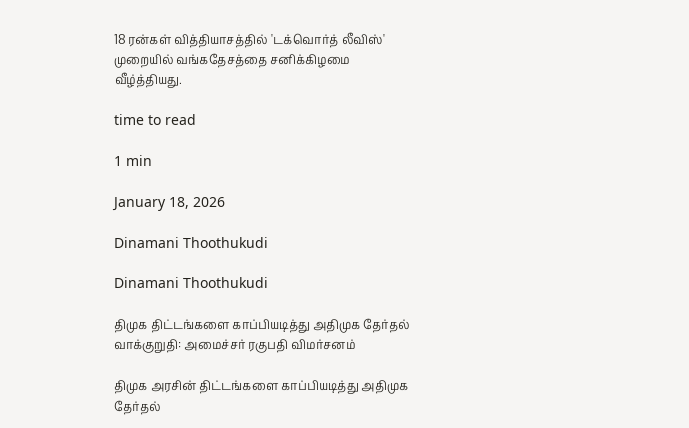18 ரன்கள் வித்தியாசத்தில் 'டக்வொர்த் லீவிஸ்' முறையில் வங்கதேசத்தை சனிக்கிழமை வீழ்த்தியது.

time to read

1 min

January 18, 2026

Dinamani Thoothukudi

Dinamani Thoothukudi

திமுக திட்டங்களை காப்பியடித்து அதிமுக தேர்தல் வாக்குறுதி: அமைச்சர் ரகுபதி விமர்சனம்

திமுக அரசின் திட்டங்களை காப்பியடித்து அதிமுக தேர்தல்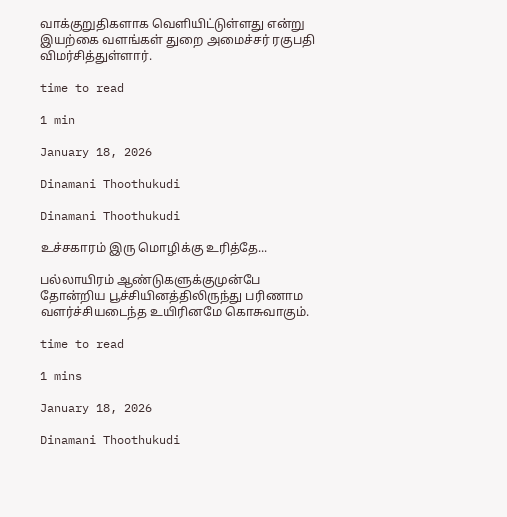வாக்குறுதிகளாக வெளியிட்டுள்ளது என்று இயற்கை வளங்கள் துறை அமைச்சர் ரகுபதி விமர்சித்துள்ளார்.

time to read

1 min

January 18, 2026

Dinamani Thoothukudi

Dinamani Thoothukudi

உச்சகாரம் இரு மொழிக்கு உரித்தே...

பல்லாயிரம் ஆண்டுகளுக்குமுன்பே தோன்றிய பூச்சியினத்திலிருந்து பரிணாம வளர்ச்சியடைந்த உயிரினமே கொசுவாகும்.

time to read

1 mins

January 18, 2026

Dinamani Thoothukudi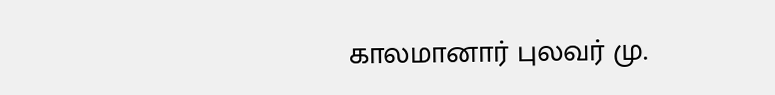காலமானார் புலவர் மு.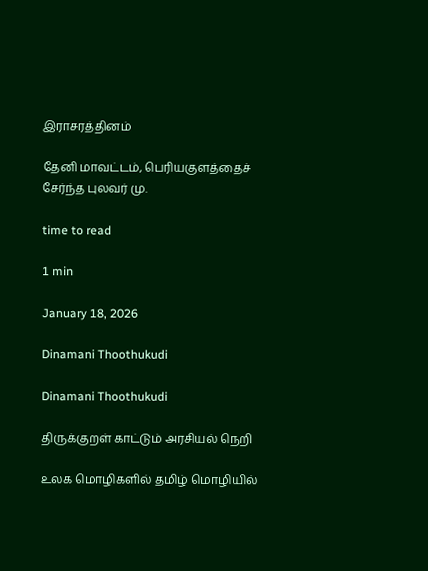இராசரத்தினம்

தேனி மாவட்டம், பெரியகுளத்தைச் சேர்ந்த புலவர் மு.

time to read

1 min

January 18, 2026

Dinamani Thoothukudi

Dinamani Thoothukudi

திருக்குறள் காட்டும் அரசியல் நெறி

உலக மொழிகளில் தமிழ் மொழியில்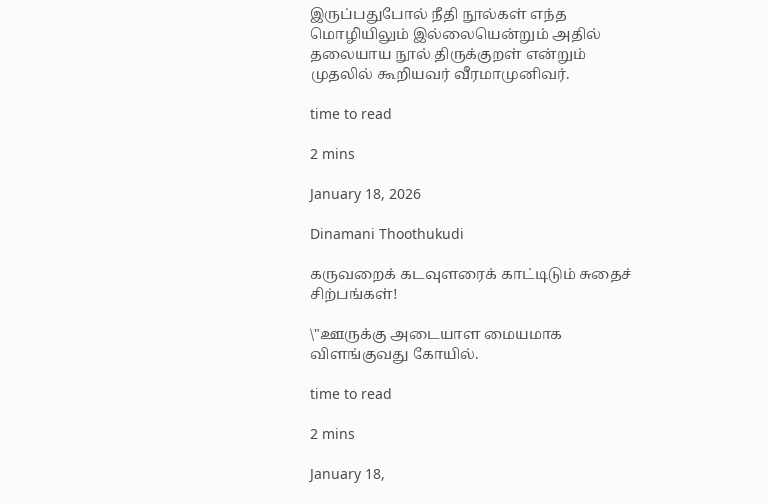இருப்பதுபோல் நீதி நூல்கள் எந்த மொழியிலும் இல்லையென்றும் அதில் தலையாய நூல் திருக்குறள் என்றும் முதலில் கூறியவர் வீரமாமுனிவர்.

time to read

2 mins

January 18, 2026

Dinamani Thoothukudi

கருவறைக் கடவுளரைக் காட்டிடும் சுதைச் சிற்பங்கள்!

\"ஊருக்கு அடையாள மையமாக விளங்குவது கோயில்.

time to read

2 mins

January 18,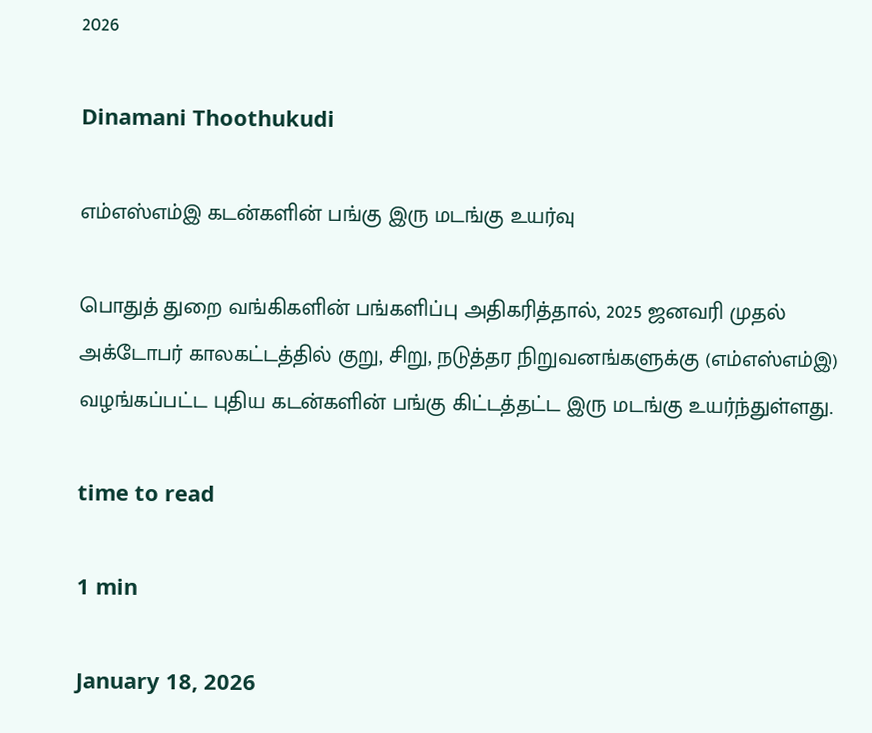2026

Dinamani Thoothukudi

எம்எஸ்எம்இ கடன்களின் பங்கு இரு மடங்கு உயர்வு

பொதுத் துறை வங்கிகளின் பங்களிப்பு அதிகரித்தால், 2025 ஜனவரி முதல் அக்டோபர் காலகட்டத்தில் குறு, சிறு, நடுத்தர நிறுவனங்களுக்கு (எம்எஸ்எம்இ) வழங்கப்பட்ட புதிய கடன்களின் பங்கு கிட்டத்தட்ட இரு மடங்கு உயர்ந்துள்ளது.

time to read

1 min

January 18, 2026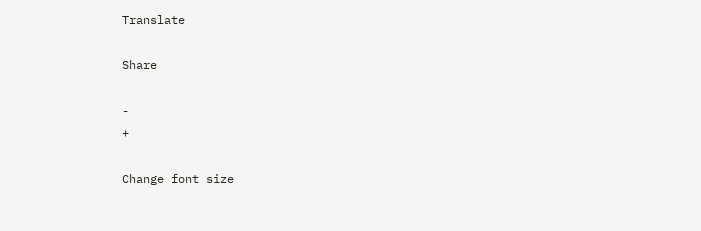Translate

Share

-
+

Change font size